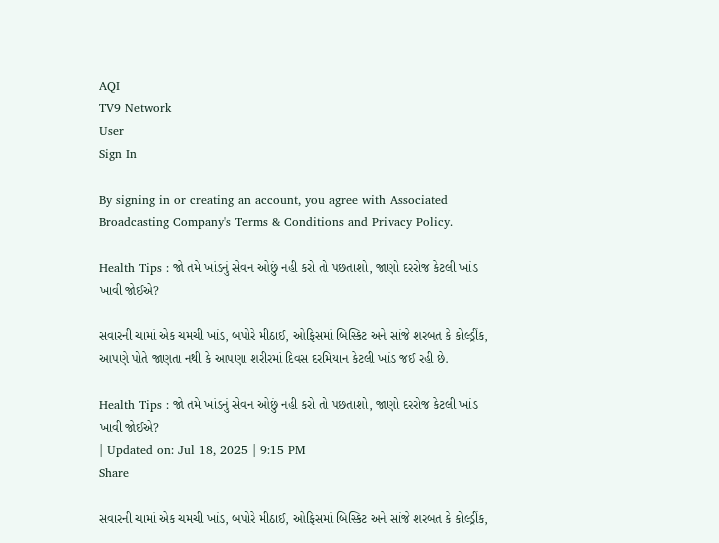AQI
TV9 Network
User
Sign In

By signing in or creating an account, you agree with Associated Broadcasting Company's Terms & Conditions and Privacy Policy.

Health Tips : જો તમે ખાંડનું સેવન ઓછું નહી કરો તો પછતાશો, જાણો દરરોજ કેટલી ખાંડ ખાવી જોઈએ?

સવારની ચામાં એક ચમચી ખાંડ, બપોરે મીઠાઈ, ઓફિસમાં બિસ્કિટ અને સાંજે શરબત કે કોલ્ડ્રીંક, આપણે પોતે જાણતા નથી કે આપણા શરીરમાં દિવસ દરમિયાન કેટલી ખાંડ જઈ રહી છે.

Health Tips : જો તમે ખાંડનું સેવન ઓછું નહી કરો તો પછતાશો, જાણો દરરોજ કેટલી ખાંડ ખાવી જોઈએ?
| Updated on: Jul 18, 2025 | 9:15 PM
Share

સવારની ચામાં એક ચમચી ખાંડ, બપોરે મીઠાઈ, ઓફિસમાં બિસ્કિટ અને સાંજે શરબત કે કોલ્ડ્રીંક,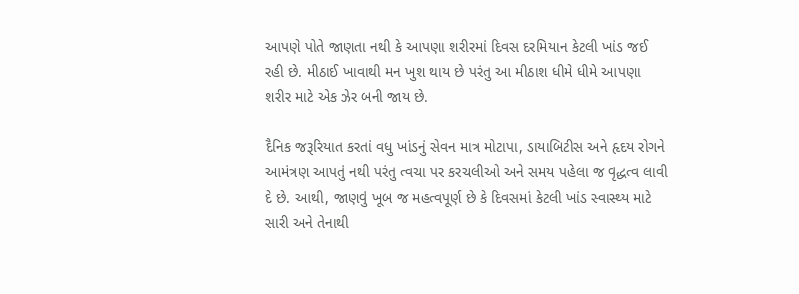આપણે પોતે જાણતા નથી કે આપણા શરીરમાં દિવસ દરમિયાન કેટલી ખાંડ જઈ રહી છે. મીઠાઈ ખાવાથી મન ખુશ થાય છે પરંતુ આ મીઠાશ ધીમે ધીમે આપણા શરીર માટે એક ઝેર બની જાય છે.

દૈનિક જરૂરિયાત કરતાં વધુ ખાંડનું સેવન માત્ર મોટાપા, ડાયાબિટીસ અને હૃદય રોગને આમંત્રણ આપતું નથી પરંતુ ત્વચા પર કરચલીઓ અને સમય પહેલા જ વૃદ્ધત્વ લાવી દે છે. આથી, જાણવું ખૂબ જ મહત્વપૂર્ણ છે કે દિવસમાં કેટલી ખાંડ સ્વાસ્થ્ય માટે સારી અને તેનાથી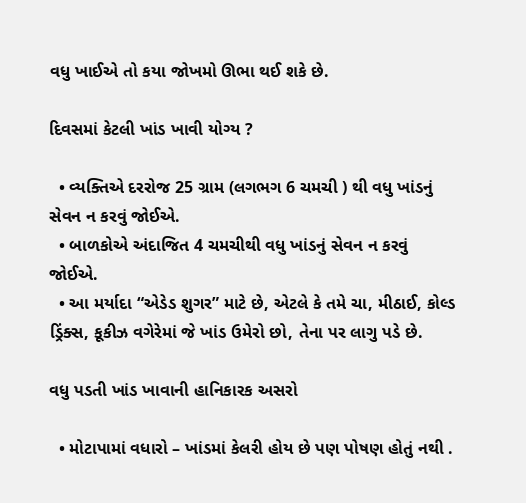વધુ ખાઈએ તો કયા જોખમો ઊભા થઈ શકે છે.

દિવસમાં કેટલી ખાંડ ખાવી યોગ્ય ?

  • વ્યક્તિએ દરરોજ 25 ગ્રામ (લગભગ 6 ચમચી ) થી વધુ ખાંડનું સેવન ન કરવું જોઈએ.
  • બાળકોએ અંદાજિત 4 ચમચીથી વધુ ખાંડનું સેવન ન કરવું જોઈએ.
  • આ મર્યાદા “એડેડ શુગર” માટે છે, એટલે કે તમે ચા, મીઠાઈ, કોલ્ડ ડ્રિંક્સ, કૂકીઝ વગેરેમાં જે ખાંડ ઉમેરો છો, તેના પર લાગુ પડે છે.

વધુ પડતી ખાંડ ખાવાની હાનિકારક અસરો

  • મોટાપામાં વધારો – ખાંડમાં કેલરી હોય છે પણ પોષણ હોતું નથી .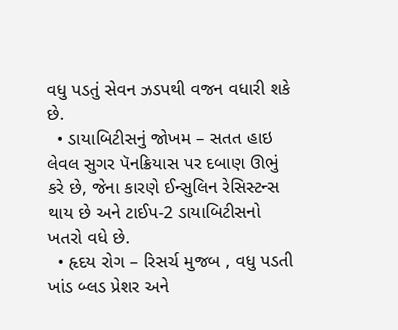વધુ પડતું સેવન ઝડપથી વજન વધારી શકે છે.
  • ડાયાબિટીસનું જોખમ – સતત હાઇ લેવલ સુગર પૅનક્રિયાસ પર દબાણ ઊભું કરે છે, જેના કારણે ઈન્સુલિન રેસિસ્ટન્સ થાય છે અને ટાઈપ-2 ડાયાબિટીસનો ખતરો વધે છે.
  • હૃદય રોગ – રિસર્ચ મુજબ , વધુ પડતી ખાંડ બ્લડ પ્રેશર અને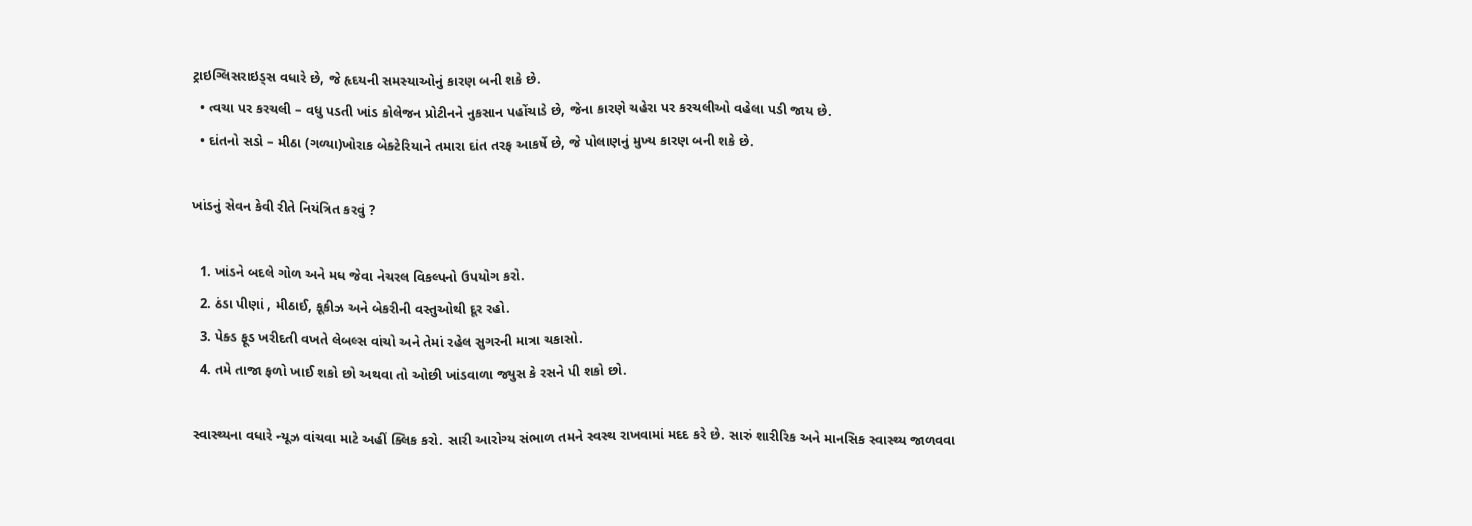ટ્રાઇગ્લિસરાઇડ્સ વધારે છે, જે હૃદયની સમસ્યાઓનું કારણ બની શકે છે.
  • ત્વચા પર કરચલી – વધુ પડતી ખાંડ કોલેજન પ્રોટીનને નુકસાન પહોંચાડે છે, જેના કારણે ચહેરા પર કરચલીઓ વહેલા પડી જાય છે.
  • દાંતનો સડો – મીઠા (ગળ્યા)ખોરાક બેક્ટેરિયાને તમારા દાંત તરફ આકર્ષે છે, જે પોલાણનું મુખ્ય કારણ બની શકે છે.

ખાંડનું સેવન કેવી રીતે નિયંત્રિત કરવું ?

  1. ખાંડને બદલે ગોળ અને મધ જેવા નેચરલ વિકલ્પનો ઉપયોગ કરો.
  2. ઠંડા પીણાં , મીઠાઈ, કૂકીઝ અને બેકરીની વસ્તુઓથી દૂર રહો.
  3. પેક્ડ ફૂડ ખરીદતી વખતે લેબલ્સ વાંચો અને તેમાં રહેલ સુગરની માત્રા ચકાસો.
  4. તમે તાજા ફળો ખાઈ શકો છો અથવા તો ઓછી ખાંડવાળા જ્યુસ કે રસને પી શકો છો.

સ્વાસ્થ્યના વધારે ન્યૂઝ વાંચવા માટે અહીં ક્લિક કરો. સારી આરોગ્ય સંભાળ તમને સ્વસ્થ રાખવામાં મદદ કરે છે. સારું શારીરિક અને માનસિક સ્વાસ્થ્ય જાળવવા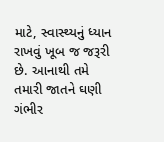માટે, સ્વાસ્થ્યનું ધ્યાન રાખવું ખૂબ જ જરૂરી છે. આનાથી તમે તમારી જાતને ઘણી ગંભીર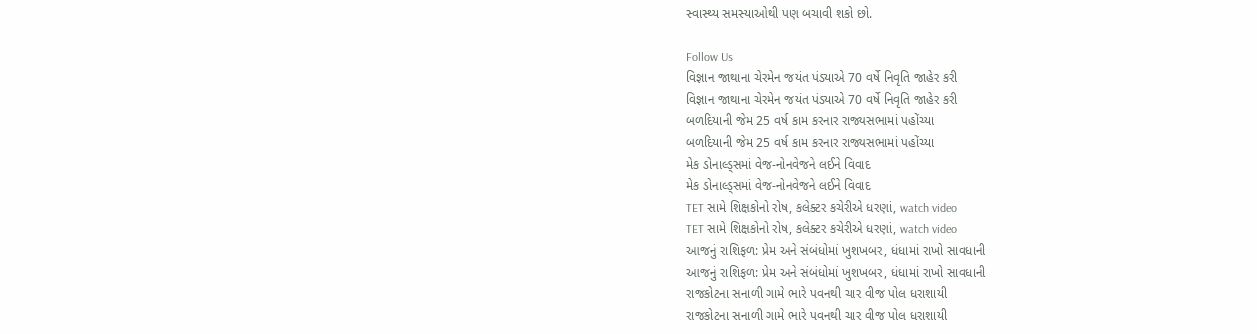સ્વાસ્થ્ય સમસ્યાઓથી પણ બચાવી શકો છો.

Follow Us
વિજ્ઞાન જાથાના ચેરમેન જયંત પંડ્યાએ 70 વર્ષે નિવૃતિ જાહેર કરી
વિજ્ઞાન જાથાના ચેરમેન જયંત પંડ્યાએ 70 વર્ષે નિવૃતિ જાહેર કરી
બળદિયાની જેમ 25 વર્ષ કામ કરનાર રાજ્યસભામાં પહોંચ્યા
બળદિયાની જેમ 25 વર્ષ કામ કરનાર રાજ્યસભામાં પહોંચ્યા
મેક ડોનાલ્ડ્સમાં વેજ-નોનવેજને લઈને વિવાદ
મેક ડોનાલ્ડ્સમાં વેજ-નોનવેજને લઈને વિવાદ
TET સામે શિક્ષકોનો રોષ, કલેક્ટર કચેરીએ ધરણાં, watch video
TET સામે શિક્ષકોનો રોષ, કલેક્ટર કચેરીએ ધરણાં, watch video
આજનું રાશિફળ: પ્રેમ અને સંબંધોમાં ખુશખબર, ધંધામાં રાખો સાવધાની
આજનું રાશિફળ: પ્રેમ અને સંબંધોમાં ખુશખબર, ધંધામાં રાખો સાવધાની
રાજકોટના સનાળી ગામે ભારે પવનથી ચાર વીજ પોલ ધરાશાયી
રાજકોટના સનાળી ગામે ભારે પવનથી ચાર વીજ પોલ ધરાશાયી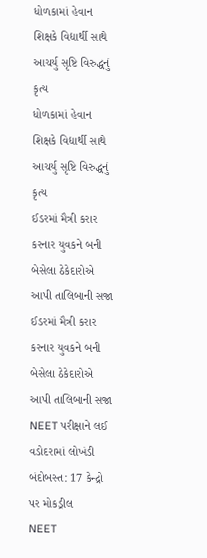ધોળકામાં હેવાન શિક્ષકે વિદ્યાર્થી સાથે આચર્યુ સૃષ્ટિ વિરુદ્ધનું કૃત્ય
ધોળકામાં હેવાન શિક્ષકે વિદ્યાર્થી સાથે આચર્યુ સૃષ્ટિ વિરુદ્ધનું કૃત્ય
ઈડરમાં મૈત્રી કરાર કરનાર યુવકને બની બેસેલા ઠેકેદારોએ આપી તાલિબાની સજા
ઈડરમાં મૈત્રી કરાર કરનાર યુવકને બની બેસેલા ઠેકેદારોએ આપી તાલિબાની સજા
NEET પરીક્ષાને લઈ વડોદરામાં લોખંડી બંદોબસ્ત: 17 કેન્દ્રો પર મોકડ્રીલ
NEET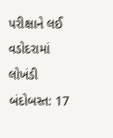પરીક્ષાને લઈ વડોદરામાં લોખંડી બંદોબસ્ત: 17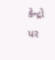કેન્દ્રો પર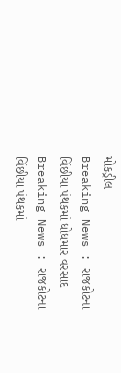મોકડ્રીલ
Breaking News : રાજકોટના વિંછીયા પંથકમાં ધોધમાર વરસાદ
Breaking News : રાજકોટના વિંછીયા પંથકમાં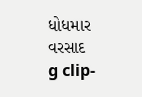ધોધમાર વરસાદ
g clip-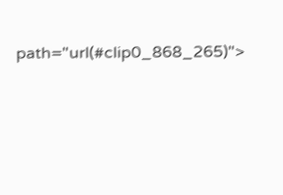path="url(#clip0_868_265)">